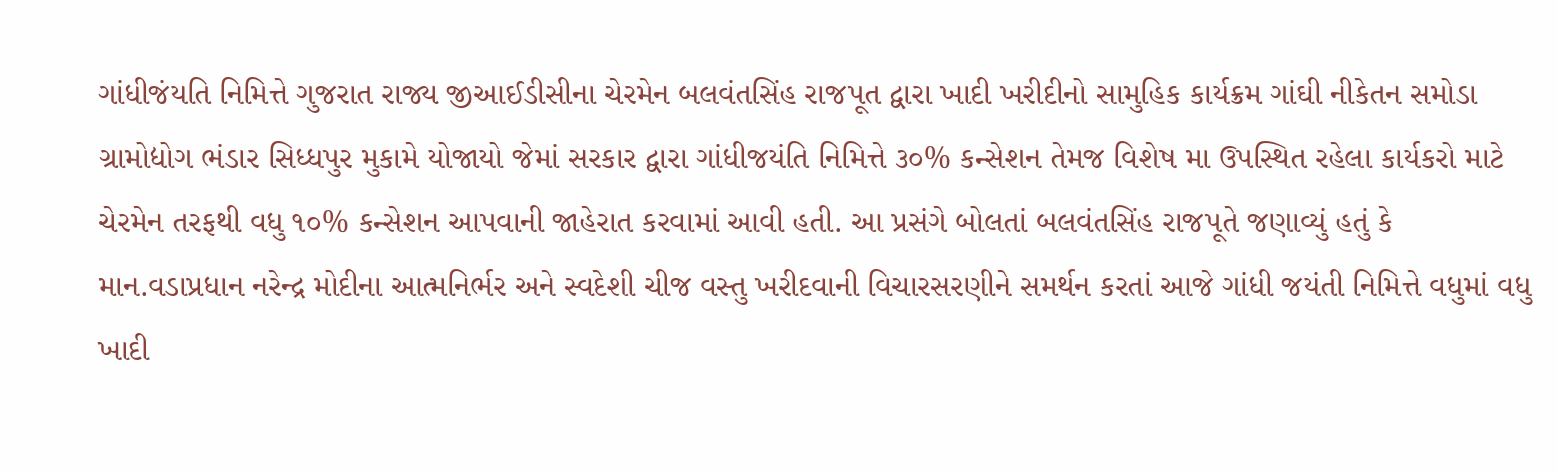ગાંધીજંયતિ નિમિત્તે ગુજરાત રાજ્ય જીઆઈડીસીના ચેરમેન બલવંતસિંહ રાજપૂત દ્વારા ખાદી ખરીદીનો સામુહિક કાર્યક્રમ ગાંઘી નીકેતન સમોડા ગ્રામોદ્યોગ ભંડાર સિધ્ધપુર મુકામે યોજાયો જેમાં સરકાર દ્વારા ગાંધીજયંતિ નિમિત્તે ૩૦% કન્સેશન તેમજ વિશેષ મા ઉપસ્થિત રહેલા કાર્યકરો માટે ચેરમેન તરફથી વધુ ૧૦% કન્સેશન આપવાની જાહેરાત કરવામાં આવી હતી. આ પ્રસંગે બોલતાં બલવંતસિંહ રાજપૂતે જણાવ્યું હતું કે માન.વડાપ્રધાન નરેન્દ્ર મોદીના આત્મનિર્ભર અને સ્વદેશી ચીજ વસ્તુ ખરીદવાની વિચારસરણીને સમર્થન કરતાં આજે ગાંધી જયંતી નિમિત્તે વધુમાં વધુ ખાદી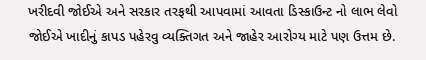ખરીદવી જોઈએ અને સરકાર તરફથી આપવામાં આવતા ડિસ્કાઉન્ટ નો લાભ લેવો જોઈએ ખાદીનું કાપડ પહેરવુ વ્યક્તિગત અને જાહેર આરોગ્ય માટે પણ ઉત્તમ છે.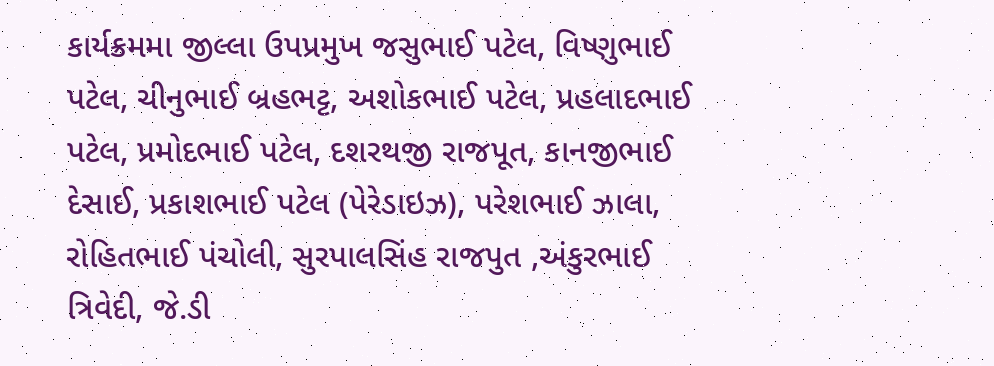કાર્યક્રમમા જીલ્લા ઉપપ્રમુખ જસુભાઈ પટેલ, વિષ્ણુભાઈ પટેલ, ચીનુભાઈ બ્રહભટ્ટ, અશોકભાઈ પટેલ, પ્રહલાદભાઈ પટેલ, પ્રમોદભાઈ પટેલ, દશરથજી રાજપૂત, કાનજીભાઈ દેસાઈ, પ્રકાશભાઈ પટેલ (પેરેડાઇઝ), પરેશભાઈ ઝાલા, રોહિતભાઈ પંચોલી, સુરપાલસિંહ રાજપુત ,અંકુરભાઈ ત્રિવેદી, જે.ડી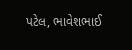પટેલ, ભાવેશભાઈ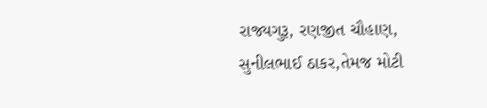રાજ્યગુરૂ, રણજીત ચૌહાણ, સુનીલભાઈ ઠાકર,તેમજ મોટી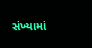સંખ્યામાં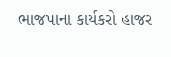ભાજપાના કાર્યકરો હાજર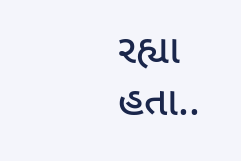રહ્યા હતા..